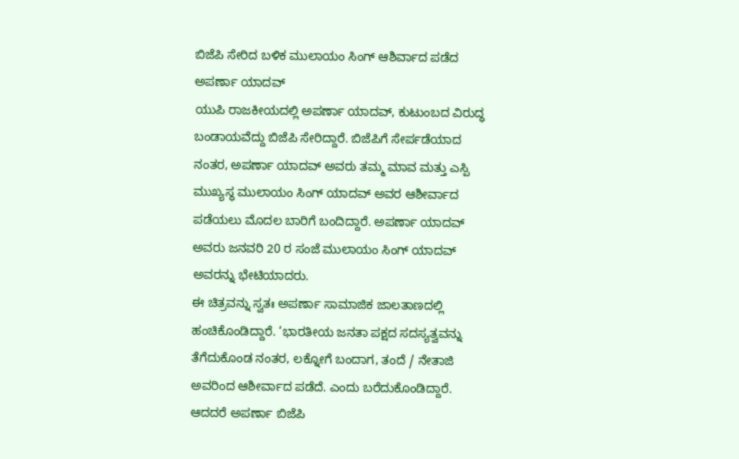ಬಿಜೆಪಿ ಸೇರಿದ ಬಳಿಕ ಮುಲಾಯಂ ಸಿಂಗ್ ಆಶಿರ್ವಾದ ಪಡೆದ ಅಪರ್ಣಾ ಯಾದವ್
ಯುಪಿ ರಾಜಕೀಯದಲ್ಲಿ ಅಪರ್ಣಾ ಯಾದವ್, ಕುಟುಂಬದ ವಿರುದ್ಧ ಬಂಡಾಯವೆದ್ದು ಬಿಜೆಪಿ ಸೇರಿದ್ದಾರೆ. ಬಿಜೆಪಿಗೆ ಸೇರ್ಪಡೆಯಾದ ನಂತರ, ಅಪರ್ಣಾ ಯಾದವ್ ಅವರು ತಮ್ಮ ಮಾವ ಮತ್ತು ಎಸ್ಪಿ ಮುಖ್ಯಸ್ಥ ಮುಲಾಯಂ ಸಿಂಗ್ ಯಾದವ್ ಅವರ ಆಶೀರ್ವಾದ ಪಡೆಯಲು ಮೊದಲ ಬಾರಿಗೆ ಬಂದಿದ್ದಾರೆ. ಅಪರ್ಣಾ ಯಾದವ್ ಅವರು ಜನವರಿ 20 ರ ಸಂಜೆ ಮುಲಾಯಂ ಸಿಂಗ್ ಯಾದವ್ ಅವರನ್ನು ಭೇಟಿಯಾದರು.
ಈ ಚಿತ್ರವನ್ನು ಸ್ವತಃ ಅಪರ್ಣಾ ಸಾಮಾಜಿಕ ಜಾಲತಾಣದಲ್ಲಿ ಹಂಚಿಕೊಂಡಿದ್ದಾರೆ. ‘ಭಾರತೀಯ ಜನತಾ ಪಕ್ಷದ ಸದಸ್ಯತ್ವವನ್ನು ತೆಗೆದುಕೊಂಡ ನಂತರ, ಲಕ್ನೋಗೆ ಬಂದಾಗ, ತಂದೆ / ನೇತಾಜಿ ಅವರಿಂದ ಆಶೀರ್ವಾದ ಪಡೆದೆ. ಎಂದು ಬರೆದುಕೊಂಡಿದ್ದಾರೆ.
ಆದದರೆ ಅಪರ್ಣಾ ಬಿಜೆಪಿ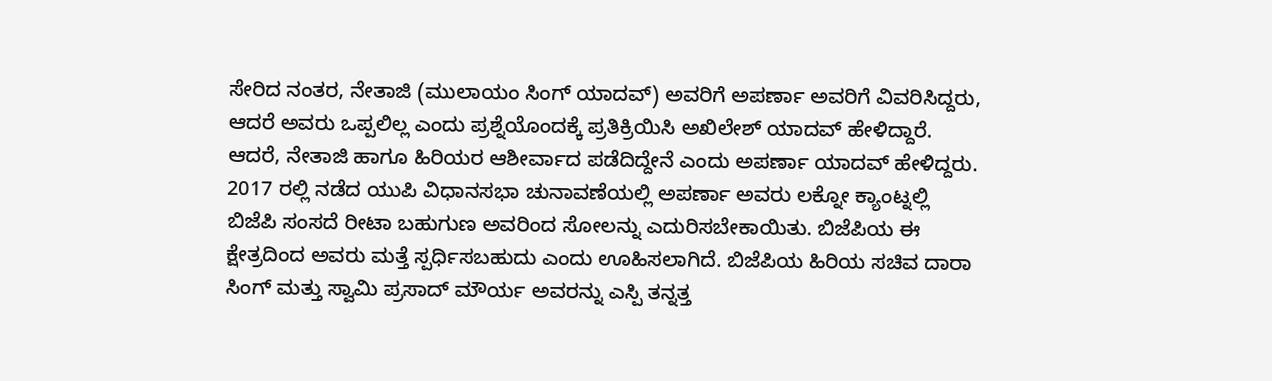ಸೇರಿದ ನಂತರ, ನೇತಾಜಿ (ಮುಲಾಯಂ ಸಿಂಗ್ ಯಾದವ್) ಅವರಿಗೆ ಅಪರ್ಣಾ ಅವರಿಗೆ ವಿವರಿಸಿದ್ದರು, ಆದರೆ ಅವರು ಒಪ್ಪಲಿಲ್ಲ ಎಂದು ಪ್ರಶ್ನೆಯೊಂದಕ್ಕೆ ಪ್ರತಿಕ್ರಿಯಿಸಿ ಅಖಿಲೇಶ್ ಯಾದವ್ ಹೇಳಿದ್ದಾರೆ. ಆದರೆ, ನೇತಾಜಿ ಹಾಗೂ ಹಿರಿಯರ ಆಶೀರ್ವಾದ ಪಡೆದಿದ್ದೇನೆ ಎಂದು ಅಪರ್ಣಾ ಯಾದವ್ ಹೇಳಿದ್ದರು.
2017 ರಲ್ಲಿ ನಡೆದ ಯುಪಿ ವಿಧಾನಸಭಾ ಚುನಾವಣೆಯಲ್ಲಿ ಅಪರ್ಣಾ ಅವರು ಲಕ್ನೋ ಕ್ಯಾಂಟ್ನಲ್ಲಿ ಬಿಜೆಪಿ ಸಂಸದೆ ರೀಟಾ ಬಹುಗುಣ ಅವರಿಂದ ಸೋಲನ್ನು ಎದುರಿಸಬೇಕಾಯಿತು. ಬಿಜೆಪಿಯ ಈ ಕ್ಷೇತ್ರದಿಂದ ಅವರು ಮತ್ತೆ ಸ್ಪರ್ಧಿಸಬಹುದು ಎಂದು ಊಹಿಸಲಾಗಿದೆ. ಬಿಜೆಪಿಯ ಹಿರಿಯ ಸಚಿವ ದಾರಾ ಸಿಂಗ್ ಮತ್ತು ಸ್ವಾಮಿ ಪ್ರಸಾದ್ ಮೌರ್ಯ ಅವರನ್ನು ಎಸ್ಪಿ ತನ್ನತ್ತ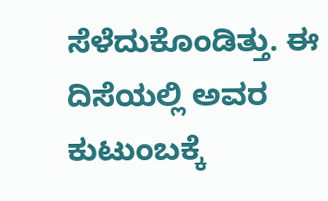ಸೆಳೆದುಕೊಂಡಿತ್ತು. ಈ ದಿಸೆಯಲ್ಲಿ ಅವರ ಕುಟುಂಬಕ್ಕೆ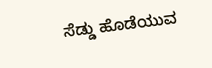ಸೆಡ್ಡು ಹೊಡೆಯುವ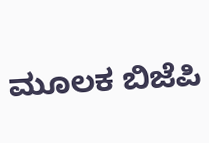ಮೂಲಕ ಬಿಜೆಪಿ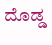ದೊಡ್ಡ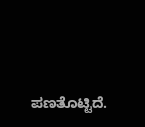ಪಣತೊಟ್ಟಿದೆ.